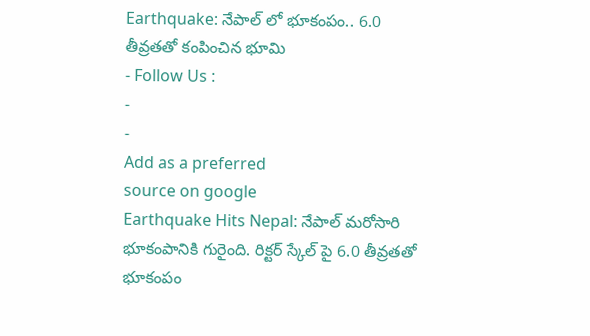Earthquake: నేపాల్ లో భూకంపం.. 6.0 తీవ్రతతో కంపించిన భూమి
- Follow Us :
-
-
Add as a preferred
source on google
Earthquake Hits Nepal: నేపాల్ మరోసారి భూకంపానికి గురైంది. రిక్టర్ స్కేల్ పై 6.0 తీవ్రతతో భూకంపం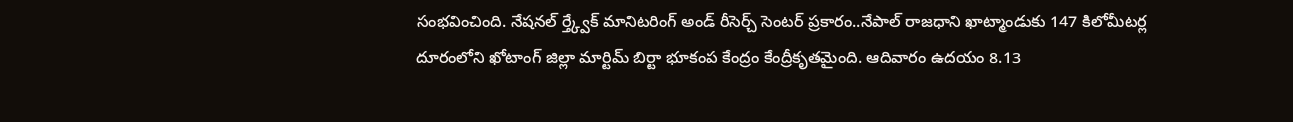సంభవించింది. నేషనల్ ర్త్క్వేక్ మానిటరింగ్ అండ్ రీసెర్చ్ సెంటర్ ప్రకారం..నేపాల్ రాజధాని ఖాట్మాండుకు 147 కిలోమీటర్ల దూరంలోని ఖోటాంగ్ జిల్లా మార్టిమ్ బిర్టా భూకంప కేంద్రం కేంద్రీకృతమైంది. ఆదివారం ఉదయం 8.13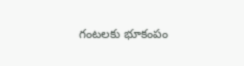గంటలకు భూకంపం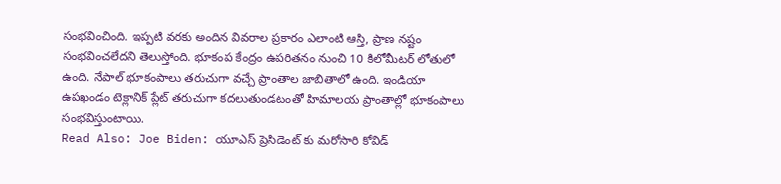సంభవించింది. ఇప్పటి వరకు అందిన వివరాల ప్రకారం ఎలాంటి ఆస్తి, ప్రాణ నష్టం సంభవించలేదని తెలుస్తోంది. భూకంప కేంద్రం ఉపరితనం నుంచి 10 కిలోమీటర్ లోతులో ఉంది. నేపాల్ భూకంపాలు తరుచుగా వచ్చే ప్రాంతాల జాబితాలో ఉంది. ఇండియా ఉపఖండం టెక్లానిక్ ప్లేట్ తరుచుగా కదలుతుండటంతో హిమాలయ ప్రాంతాల్లో భూకంపాలు సంభవిస్తుంటాయి.
Read Also: Joe Biden: యూఎస్ ప్రెసిడెంట్ కు మరోసారి కోవిడ్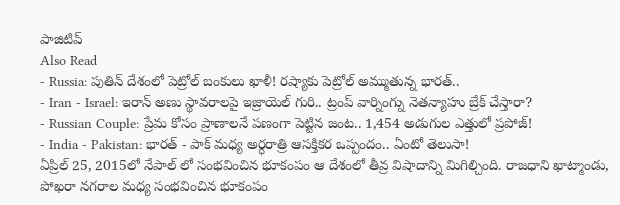పాజిటివ్
Also Read
- Russia: పుతిన్ దేశంలో పెట్రోల్ బంకులు ఖాళీ! రష్యాకు పెట్రోల్ అమ్ముతున్న భారత్..
- Iran - Israel: ఇరాన్ అణు స్థావరాలపై ఇజ్రాయెల్ గురి.. ట్రంప్ వార్నింగ్ను నెతన్యాహు బ్రేక్ చేస్తారా?
- Russian Couple: ప్రేమ కోసం ప్రాణాలనే పణంగా పెట్టిన జంట.. 1,454 అడుగుల ఎత్తులో ప్రపోజ్!
- India - Pakistan: భారత్ - పాక్ మధ్య అర్ధరాత్రి ఆసక్తికర ఒప్పందం.. ఏంటో తెలుసా!
ఏప్రిల్ 25, 2015లో నేపాల్ లో సంభవించిన భూకంపం ఆ దేశంలో తీవ్ర విషాదాన్ని మిగిల్చింది. రాజధాని ఖాట్మాండు, పోఖరా నగరాల మధ్య సంభవించిన భూకంపం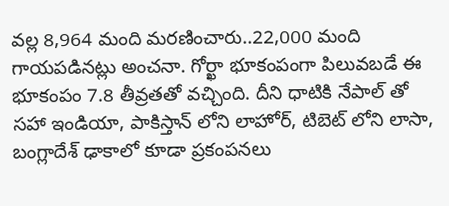వల్ల 8,964 మంది మరణించారు..22,000 మంది గాయపడినట్లు అంచనా. గోర్ఖా భూకంపంగా పిలువబడే ఈ భూకంపం 7.8 తీవ్రతతో వచ్చింది. దీని ధాటికి నేపాల్ తో సహా ఇండియా, పాకిస్తాన్ లోని లాహోర్, టిబెట్ లోని లాసా, బంగ్లాదేశ్ ఢాకాలో కూడా ప్రకంపనలు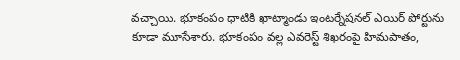వచ్చాయి. భూకంపం ధాటికి ఖాట్మాండు ఇంటర్నేషనల్ ఎయిర్ పోర్టును కూడా మూసేశారు. భూకంపం వల్ల ఎవరెస్ట్ శిఖరంపై హిమపాతం,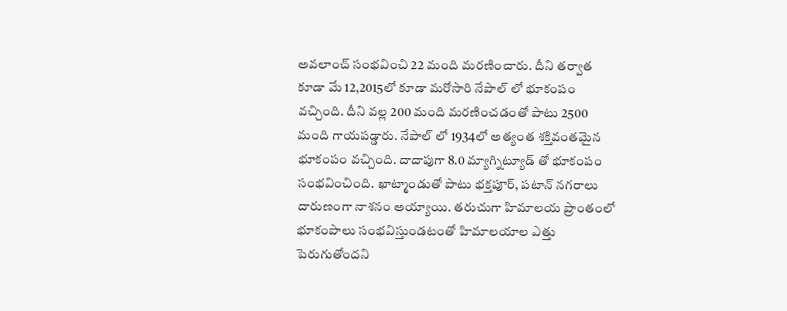అవలాంచ్ సంభవించి 22 మంది మరణించారు. దీని తర్వాత కూడా మే 12,2015లో కూడా మరోసారి నేపాల్ లో భూకంపం వచ్చింది. దీని వల్ల 200 మంది మరణించడంతో పాటు 2500 మంది గాయపడ్డారు. నేపాల్ లో 1934లో అత్యంత శక్తివంతమైన భూకంపం వచ్చింది. దాదాపుగా 8.0 మ్యాగ్నిట్యూడ్ తో భూకంపం సంభవించింది. ఖాట్మాండుతో పాటు భక్తపూర్, పటాన్ నగరాలు దారుణంగా నాశనం అయ్యాయి. తరుచుగా హిమాలయ ప్రాంతంలో భూకంపాలు సంభవిస్తుండటంతో హిమాలయాల ఎత్తు పెరుగుతోందని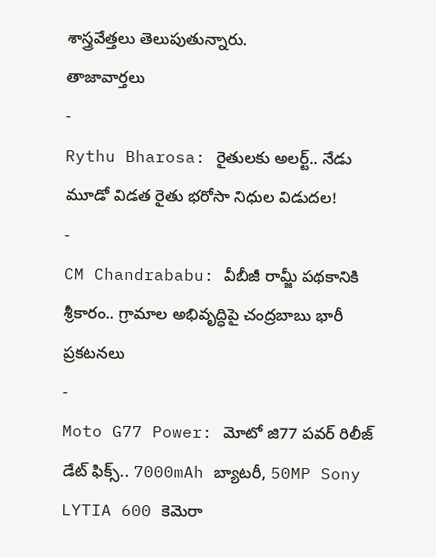శాస్త్రవేత్తలు తెలుపుతున్నారు.
తాజావార్తలు
-
Rythu Bharosa: రైతులకు అలర్ట్.. నేడు మూడో విడత రైతు భరోసా నిధుల విడుదల!
-
CM Chandrababu: వీబీజీ రామ్జీ పథకానికి శ్రీకారం.. గ్రామాల అభివృద్ధిపై చంద్రబాబు భారీ ప్రకటనలు
-
Moto G77 Power: మోటో జి77 పవర్ రిలీజ్ డేట్ ఫిక్స్.. 7000mAh బ్యాటరీ, 50MP Sony LYTIA 600 కెమెరా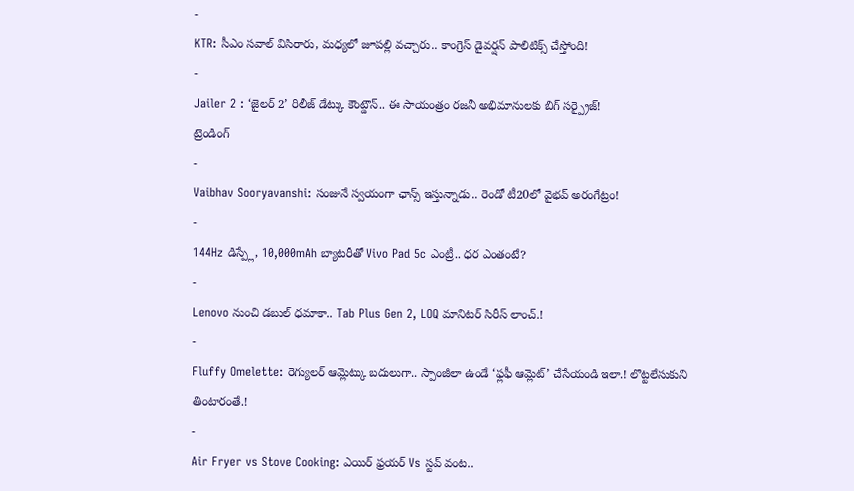-
KTR: సీఎం సవాల్ విసిరారు, మధ్యలో జూపల్లి వచ్చారు.. కాంగ్రెస్ డైవర్షన్ పాలిటిక్స్ చేస్తోంది!
-
Jailer 2 : ‘జైలర్ 2’ రిలీజ్ డేట్కు కౌంట్డౌన్.. ఈ సాయంత్రం రజనీ అభిమానులకు బిగ్ సర్ప్రైజ్!
ట్రెండింగ్
-
Vaibhav Sooryavanshi: సంజునే స్వయంగా ఛాన్స్ ఇస్తున్నాడు.. రెండో టీ20లో వైభవ్ అరంగేట్రం!
-
144Hz డిస్ప్లే, 10,000mAh బ్యాటరీతో Vivo Pad 5c ఎంట్రీ.. ధర ఎంతంటే?
-
Lenovo నుంచి డబుల్ ధమాకా.. Tab Plus Gen 2, LOQ మానిటర్ సిరీస్ లాంచ్.!
-
Fluffy Omelette: రెగ్యులర్ ఆమ్లెట్కు బదులుగా.. స్పాంజీలా ఉండే ‘ఫ్లఫీ ఆమ్లెట్’ చేసేయండి ఇలా.! లొట్టలేసుకుని తింటారంతే.!
-
Air Fryer vs Stove Cooking: ఎయిర్ ఫ్రయర్ Vs స్టవ్ వంట..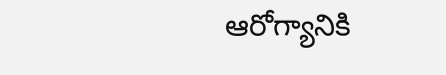ఆరోగ్యానికి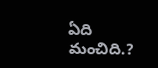ఏది మంచిది.?